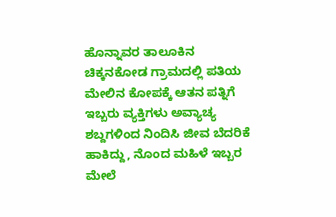ಹೊನ್ನಾವರ ತಾಲೂಕಿನ ಚಿಕ್ಕನಕೋಡ ಗ್ರಾಮದಲ್ಲಿ ಪತಿಯ ಮೇಲಿನ ಕೋಪಕ್ಕೆ ಆತನ ಪತ್ನಿಗೆ ಇಬ್ಬರು ವ್ಯಕ್ತಿಗಳು ಅವ್ಯಾಚ್ಯ ಶಬ್ದಗಳಿಂದ ನಿಂದಿಸಿ ಜೀವ ಬೆದರಿಕೆ ಹಾಕಿದ್ದು, ನೊಂದ ಮಹಿಳೆ ಇಬ್ಬರ ಮೇಲೆ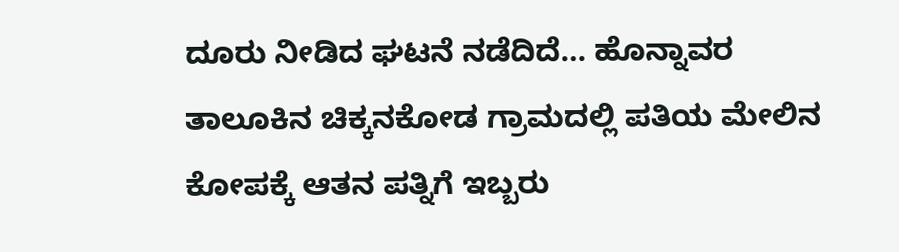ದೂರು ನೀಡಿದ ಘಟನೆ ನಡೆದಿದೆ… ಹೊನ್ನಾವರ ತಾಲೂಕಿನ ಚಿಕ್ಕನಕೋಡ ಗ್ರಾಮದಲ್ಲಿ ಪತಿಯ ಮೇಲಿನ ಕೋಪಕ್ಕೆ ಆತನ ಪತ್ನಿಗೆ ಇಬ್ಬರು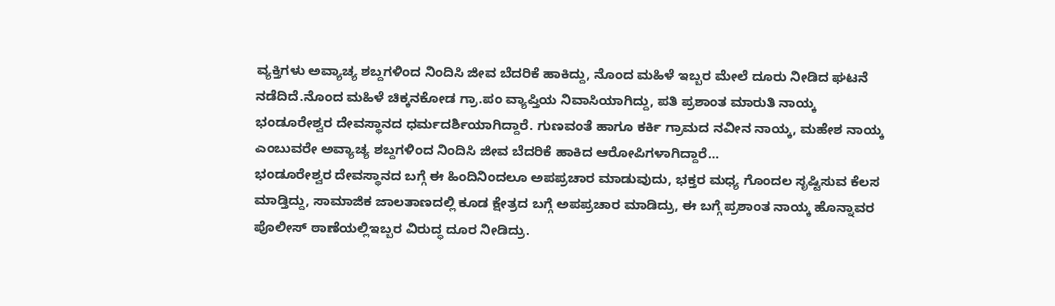ವ್ಯಕ್ತಿಗಳು ಅವ್ಯಾಚ್ಯ ಶಬ್ದಗಳಿಂದ ನಿಂದಿಸಿ ಜೀವ ಬೆದರಿಕೆ ಹಾಕಿದ್ದು, ನೊಂದ ಮಹಿಳೆ ಇಬ್ಬರ ಮೇಲೆ ದೂರು ನೀಡಿದ ಘಟನೆ ನಡೆದಿದೆ.ನೊಂದ ಮಹಿಳೆ ಚಿಕ್ಕನಕೋಡ ಗ್ರಾ.ಪಂ ವ್ಯಾಪ್ತಿಯ ನಿವಾಸಿಯಾಗಿದ್ದು, ಪತಿ ಪ್ರಶಾಂತ ಮಾರುತಿ ನಾಯ್ಕ ಭಂಡೂರೇಶ್ವರ ದೇವಸ್ಥಾನದ ಧರ್ಮದರ್ಶಿಯಾಗಿದ್ದಾರೆ. ಗುಣವಂತೆ ಹಾಗೂ ಕರ್ಕಿ ಗ್ರಾಮದ ನವೀನ ನಾಯ್ಕ, ಮಹೇಶ ನಾಯ್ಕ ಎಂಬುವರೇ ಅವ್ಯಾಚ್ಯ ಶಬ್ದಗಳಿಂದ ನಿಂದಿಸಿ ಜೀವ ಬೆದರಿಕೆ ಹಾಕಿದ ಆರೋಪಿಗಳಾಗಿದ್ದಾರೆ…
ಭಂಡೂರೇಶ್ವರ ದೇವಸ್ಥಾನದ ಬಗ್ಗೆ ಈ ಹಿಂದಿನಿಂದಲೂ ಅಪಪ್ರಚಾರ ಮಾಡುವುದು, ಭಕ್ತರ ಮಧ್ಯ ಗೊಂದಲ ಸೃಷ್ಟಿಸುವ ಕೆಲಸ ಮಾಡ್ತಿದ್ದು, ಸಾಮಾಜಿಕ ಜಾಲತಾಣದಲ್ಲಿ ಕೂಡ ಕ್ಷೇತ್ರದ ಬಗ್ಗೆ ಅಪಪ್ರಚಾರ ಮಾಡಿದ್ರು, ಈ ಬಗ್ಗೆ ಪ್ರಶಾಂತ ನಾಯ್ಕ ಹೊನ್ನಾವರ ಪೊಲೀಸ್ ಠಾಣೆಯಲ್ಲಿಇಬ್ಬರ ವಿರುದ್ಧ ದೂರ ನೀಡಿದ್ರು.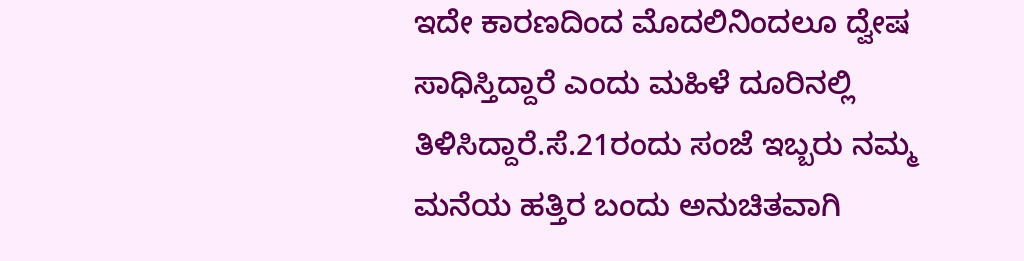ಇದೇ ಕಾರಣದಿಂದ ಮೊದಲಿನಿಂದಲೂ ದ್ವೇಷ ಸಾಧಿಸ್ತಿದ್ದಾರೆ ಎಂದು ಮಹಿಳೆ ದೂರಿನಲ್ಲಿ ತಿಳಿಸಿದ್ದಾರೆ.ಸೆ.21ರಂದು ಸಂಜೆ ಇಬ್ಬರು ನಮ್ಮ ಮನೆಯ ಹತ್ತಿರ ಬಂದು ಅನುಚಿತವಾಗಿ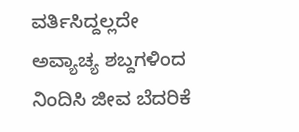ವರ್ತಿಸಿದ್ದಲ್ಲದೇ ಅವ್ಯಾಚ್ಯ ಶಬ್ದಗಳಿಂದ ನಿಂದಿಸಿ ಜೀವ ಬೆದರಿಕೆ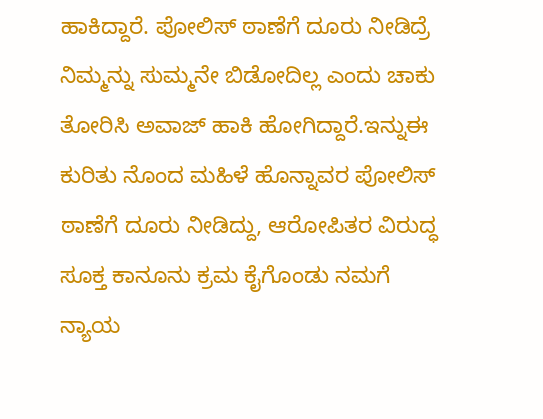ಹಾಕಿದ್ದಾರೆ. ಪೋಲಿಸ್ ಠಾಣೆಗೆ ದೂರು ನೀಡಿದ್ರೆ ನಿಮ್ಮನ್ನು ಸುಮ್ಮನೇ ಬಿಡೋದಿಲ್ಲ ಎಂದು ಚಾಕು ತೋರಿಸಿ ಅವಾಜ್ ಹಾಕಿ ಹೋಗಿದ್ದಾರೆ.ಇನ್ನುಈ ಕುರಿತು ನೊಂದ ಮಹಿಳೆ ಹೊನ್ನಾವರ ಪೋಲಿಸ್ ಠಾಣೆಗೆ ದೂರು ನೀಡಿದ್ದು, ಆರೋಪಿತರ ವಿರುದ್ಧ ಸೂಕ್ತ ಕಾನೂನು ಕ್ರಮ ಕೈಗೊಂಡು ನಮಗೆ ನ್ಯಾಯ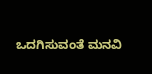ಒದಗಿಸುವಂತೆ ಮನವಿ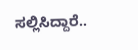ಸಲ್ಲಿಸಿದ್ದಾರೆ..